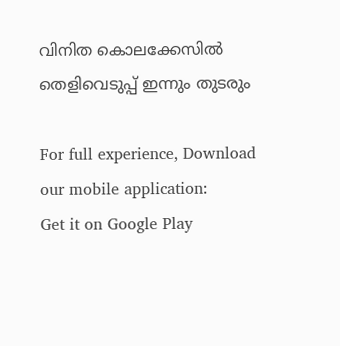വിനിത കൊലക്കേസില്‍ തെളിവെടുപ്പ് ഇന്നും തുടരും

For full experience, Download our mobile application:
Get it on Google Play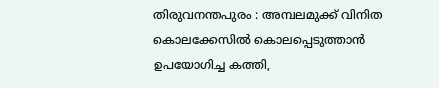തിരുവനന്തപുരം : അമ്പലമുക്ക് വിനിത കൊലക്കേസില്‍ കൊലപ്പെടുത്താന്‍ ഉപയോഗിച്ച കത്തി,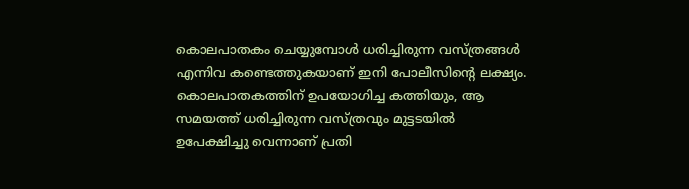കൊലപാതകം ചെയ്യുമ്പോള്‍ ധരിച്ചിരുന്ന വസ്ത്രങ്ങള്‍ എന്നിവ കണ്ടെത്തുകയാണ് ഇനി പോലീസിന്റെ ലക്ഷ്യം. കൊലപാതകത്തിന് ഉപയോഗിച്ച കത്തിയും, ആ സമയത്ത് ധരിച്ചിരുന്ന വസ്ത്രവും മുട്ടടയില്‍ ഉപേക്ഷിച്ചു വെന്നാണ് പ്രതി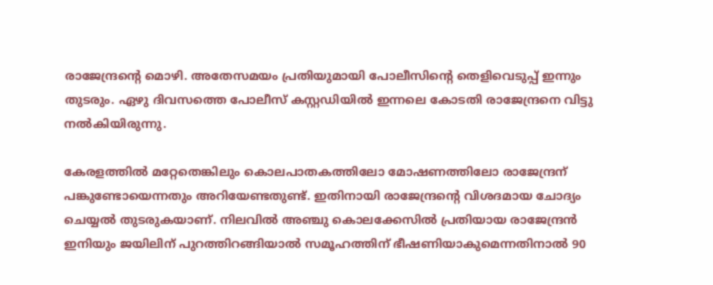രാജേന്ദ്രന്റെ മൊഴി. അതേസമയം പ്രതിയുമായി പോലീസിന്റെ തെളിവെടുപ്പ് ഇന്നും തുടരും. ഏഴു ദിവസത്തെ പോലീസ് കസ്റ്റഡിയില്‍ ഇന്നലെ കോടതി രാജേന്ദ്രനെ വിട്ടു നല്‍കിയിരുന്നു.

കേരളത്തില്‍ മറ്റേതെങ്കിലും കൊലപാതകത്തിലോ മോഷണത്തിലോ രാജേന്ദ്രന് പങ്കുണ്ടോയെന്നതും അറിയേണ്ടതുണ്ട്. ഇതിനായി രാജേന്ദ്രന്റെ വിശദമായ ചോദ്യം ചെയ്യല്‍ തുടരുകയാണ്. നിലവില്‍ അഞ്ചു കൊലക്കേസില്‍ പ്രതിയായ രാജേന്ദ്രന്‍ ഇനിയും ജയിലിന് പുറത്തിറങ്ങിയാല്‍ സമൂഹത്തിന് ഭീഷണിയാകുമെന്നതിനാല്‍ 90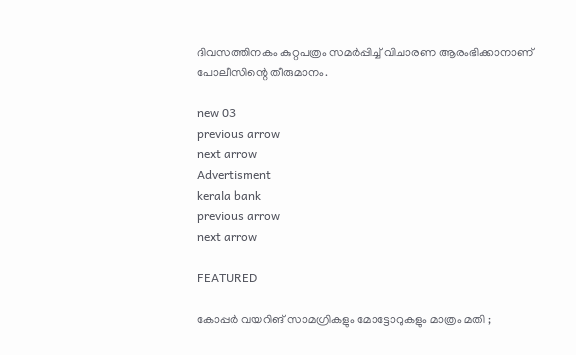ദിവസത്തിനകം കുറ്റപത്രം സമര്‍പ്പിച്ച്‌ വിചാരണ ആരംഭിക്കാനാണ് പോലീസിന്റെ തീരുമാനം.

new 03
previous arrow
next arrow
Advertisment
kerala bank
previous arrow
next arrow

FEATURED

കോപ്പർ വയറിങ് സാമഗ്രികളും മോട്ടോറുകളും മാത്രം മതി ;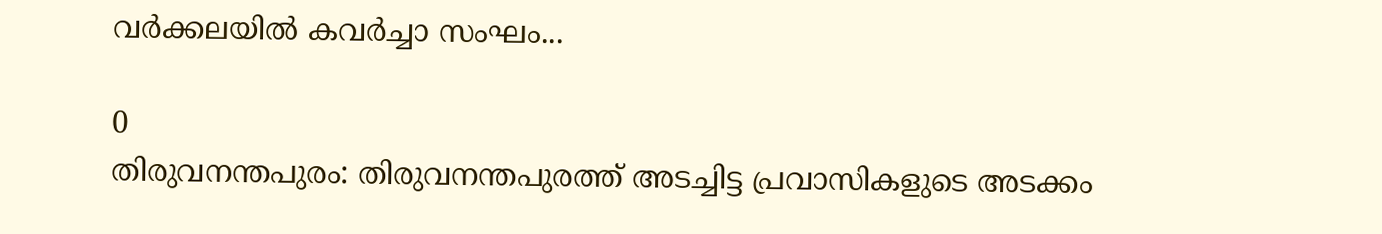വർക്കലയിൽ കവർച്ചാ സംഘം...

0
തിരുവനന്തപുരം: തിരുവനന്തപുരത്ത് അടച്ചിട്ട പ്രവാസികളുടെ അടക്കം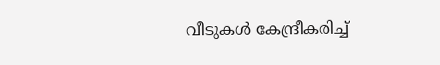വീടുകൾ കേന്ദ്രീകരിച്ച്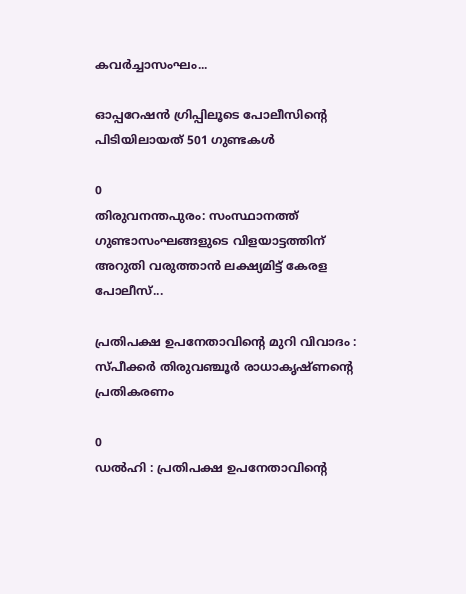കവർച്ചാസംഘം...

ഓപ്പറേഷൻ ഗ്രിപ്പിലൂടെ പോലീസിന്റെ പിടിയിലായത് 501 ഗുണ്ടകൾ

0
തിരുവനന്തപുരം: സംസ്ഥാനത്ത് ഗുണ്ടാസംഘങ്ങളുടെ വിളയാട്ടത്തിന് അറുതി വരുത്താൻ ലക്ഷ്യമിട്ട് കേരള പോലീസ്...

പ്രതിപക്ഷ ഉപനേതാവിൻ്റെ മുറി വിവാദം : സ്പീക്കർ തിരുവഞ്ചൂർ രാധാകൃഷ്ണൻ്റെ പ്രതികരണം

0
ഡൽഹി : പ്രതിപക്ഷ ഉപനേതാവിൻ്റെ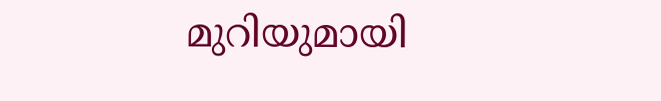മുറിയുമായി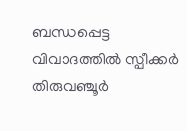ബന്ധപ്പെട്ട വിവാദത്തിൽ സ്പീക്കർ തിരുവഞ്ചൂർ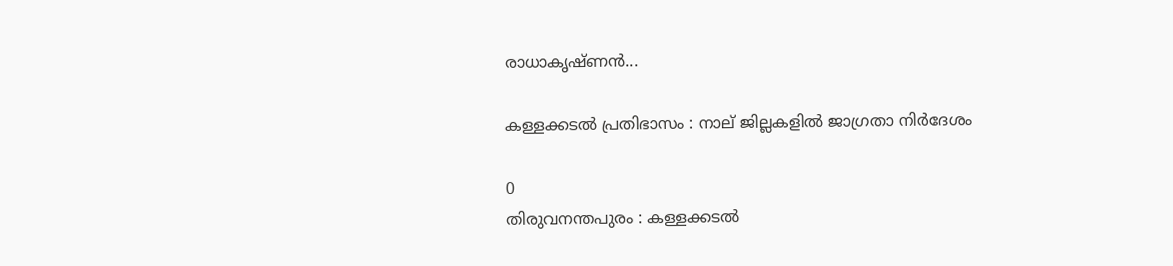രാധാകൃഷ്ണൻ...

കള്ളക്കടൽ പ്രതിഭാസം : നാല് ജില്ലകളിൽ ജാഗ്രതാ നിർദേശം

0
തിരുവനന്തപുരം : കള്ളക്കടൽ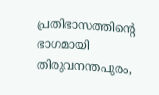പ്രതിഭാസത്തിന്റെ ഭാഗമായി തിരുവനന്തപുരം,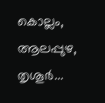കൊല്ലം, ആലപ്പുഴ, തൃശൂർ...